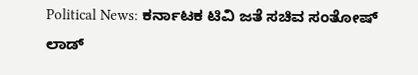Political News: ಕರ್ನಾಟಕ ಟಿವಿ ಜತೆ ಸಚಿವ ಸಂತೋಷ್ ಲಾಡ್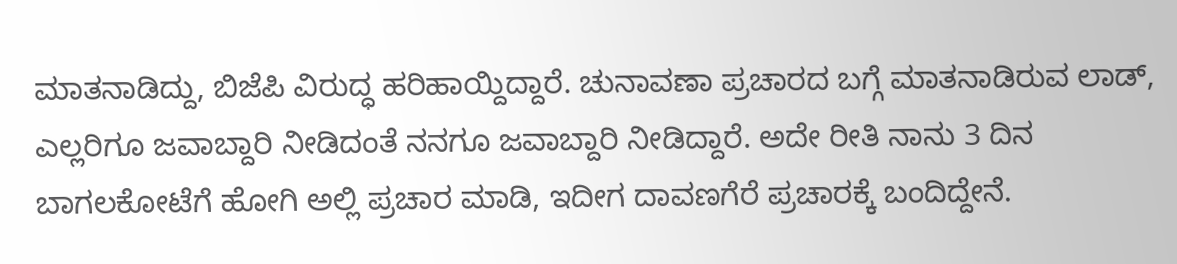ಮಾತನಾಡಿದ್ದು, ಬಿಜೆಪಿ ವಿರುದ್ಧ ಹರಿಹಾಯ್ದಿದ್ದಾರೆ. ಚುನಾವಣಾ ಪ್ರಚಾರದ ಬಗ್ಗೆ ಮಾತನಾಡಿರುವ ಲಾಡ್, ಎಲ್ಲರಿಗೂ ಜವಾಬ್ದಾರಿ ನೀಡಿದಂತೆ ನನಗೂ ಜವಾಬ್ದಾರಿ ನೀಡಿದ್ದಾರೆ. ಅದೇ ರೀತಿ ನಾನು 3 ದಿನ ಬಾಗಲಕೋಟೆಗೆ ಹೋಗಿ ಅಲ್ಲಿ ಪ್ರಚಾರ ಮಾಡಿ, ಇದೀಗ ದಾವಣಗೆರೆ ಪ್ರಚಾರಕ್ಕೆ ಬಂದಿದ್ದೇನೆ.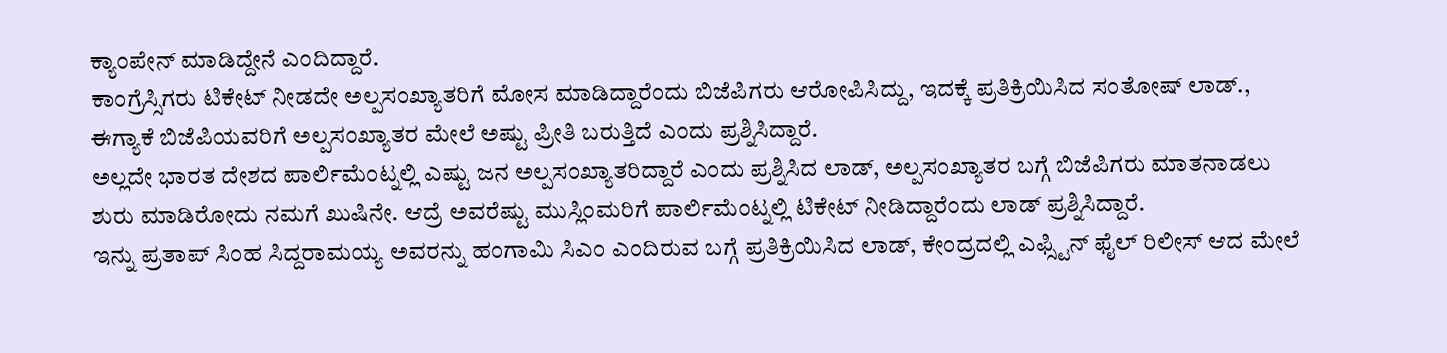ಕ್ಯಾಂಪೇನ್ ಮಾಡಿದ್ದೇನೆ ಎಂದಿದ್ದಾರೆ.
ಕಾಂಗ್ರೆಸ್ಸಿಗರು ಟಿಕೇಟ್ ನೀಡದೇ ಅಲ್ಪಸಂಖ್ಯಾತರಿಗೆ ಮೋಸ ಮಾಡಿದ್ದಾರೆಂದು ಬಿಜೆಪಿಗರು ಆರೋಪಿಸಿದ್ದು, ಇದಕ್ಕೆ ಪ್ರತಿಕ್ರಿಯಿಸಿದ ಸಂತೋಷ್ ಲಾಡ್., ಈಗ್ಯಾಕೆ ಬಿಜೆಪಿಯವರಿಗೆ ಅಲ್ಪಸಂಖ್ಯಾತರ ಮೇಲೆ ಅಷ್ಟು ಪ್ರೀತಿ ಬರುತ್ತಿದೆ ಎಂದು ಪ್ರಶ್ನಿಸಿದ್ದಾರೆ.
ಅಲ್ಲದೇ ಭಾರತ ದೇಶದ ಪಾರ್ಲಿಮೆಂಟ್ನಲ್ಲಿ ಎಷ್ಟು ಜನ ಅಲ್ಪಸಂಖ್ಯಾತರಿದ್ದಾರೆ ಎಂದು ಪ್ರಶ್ನಿಸಿದ ಲಾಡ್, ಅಲ್ಪಸಂಖ್ಯಾತರ ಬಗ್ಗೆ ಬಿಜೆಪಿಗರು ಮಾತನಾಡಲು ಶುರು ಮಾಡಿರೋದು ನಮಗೆ ಖುಷಿನೇ. ಆದ್ರೆ ಅವರೆಷ್ಟು ಮುಸ್ಲಿಂಮರಿಗೆ ಪಾರ್ಲಿಮೆಂಟ್ನಲ್ಲಿ ಟಿಕೇಟ್ ನೀಡಿದ್ದಾರೆಂದು ಲಾಡ್ ಪ್ರಶ್ನಿಸಿದ್ದಾರೆ.
ಇನ್ನು ಪ್ರತಾಪ್ ಸಿಂಹ ಸಿದ್ದರಾಮಯ್ಯ ಅವರನ್ನು ಹಂಗಾಮಿ ಸಿಎಂ ಎಂದಿರುವ ಬಗ್ಗೆ ಪ್ರತಿಕ್ರಿಯಿಸಿದ ಲಾಡ್, ಕೇಂದ್ರದಲ್ಲಿ ಎಫ್ಸ್ಟಿನ್ ಫೈಲ್ ರಿಲೀಸ್ ಆದ ಮೇಲೆ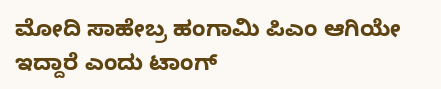ಮೋದಿ ಸಾಹೇಬ್ರ ಹಂಗಾಮಿ ಪಿಎಂ ಆಗಿಯೇ ಇದ್ದಾರೆ ಎಂದು ಟಾಂಗ್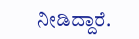ನೀಡಿದ್ದಾರೆ.